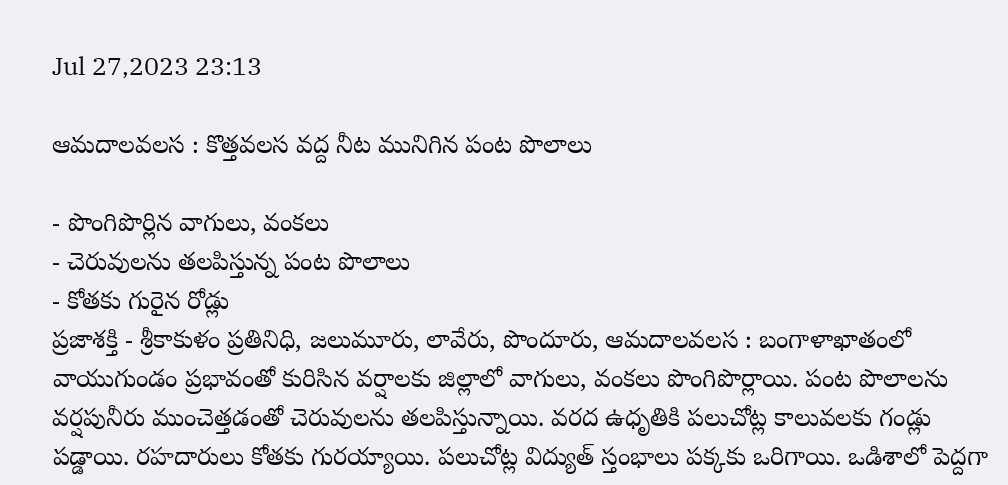Jul 27,2023 23:13

ఆమదాలవలస : కొత్తవలస వద్ద నీట మునిగిన పంట పొలాలు

- పొంగిపొర్లిన వాగులు, వంకలు
- చెరువులను తలపిస్తున్న పంట పొలాలు
- కోతకు గురైన రోడ్లు
ప్రజాశక్తి - శ్రీకాకుళం ప్రతినిధి, జలుమూరు, లావేరు, పొందూరు, ఆమదాలవలస : బంగాళాఖాతంలో వాయుగుండం ప్రభావంతో కురిసిన వర్షాలకు జిల్లాలో వాగులు, వంకలు పొంగిపొర్లాయి. పంట పొలాలను వర్షపునీరు ముంచెత్తడంతో చెరువులను తలపిస్తున్నాయి. వరద ఉధృతికి పలుచోట్ల కాలువలకు గండ్లు పడ్డాయి. రహదారులు కోతకు గురయ్యాయి. పలుచోట్ల విద్యుత్‌ స్తంభాలు పక్కకు ఒరిగాయి. ఒడిశాలో పెద్దగా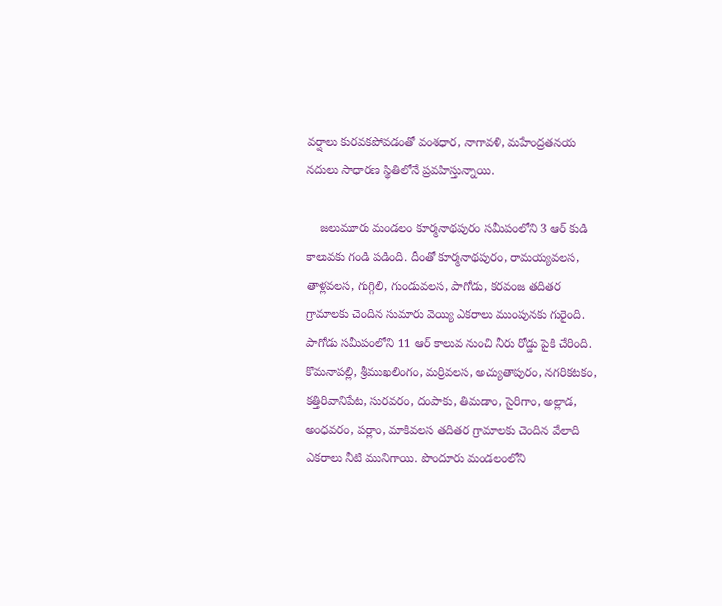వర్షాలు కురవకపోవడంతో వంశధార, నాగావళి, మహేంద్రతనయ నదులు సాధారణ స్థితిలోనే ప్రవహిస్తున్నాయి.

    జలుమూరు మండలం కూర్మనాథపురం సమీపంలోని 3 ఆర్‌ కుడి కాలువకు గండి పడింది. దీంతో కూర్మనాథపురం, రామయ్యవలస, తాళ్లవలస, గుగ్గిలి, గుండువలస, పాగోడు, కరవంజ తదితర గ్రామాలకు చెందిన సుమారు వెయ్యి ఎకరాలు ముంపునకు గురైంది. పాగోడు సమీపంలోని 11 ఆర్‌ కాలువ నుంచి నీరు రోడ్డు పైకి చేరింది. కొమనాపల్లి, శ్రీముఖలింగం, మర్రివలస, అచ్యుతాపురం, నగరికటకం, కత్తిరివానిపేట, సురవరం, దంపాకు, తిమడాం, సైరిగాం, అల్లాడ, అంధవరం, పర్లాం, మాకివలస తదితర గ్రామాలకు చెందిన వేలాది ఎకరాలు నీటి మునిగాయి. పొందూరు మండలంలోని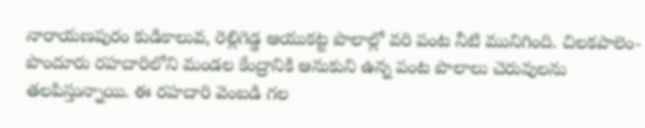నారాయణపురం కుడికాలువ, రెల్లిగెడ్డ ఆయుకట్ట పొలాల్లో వరి పంట నీటి మునిగింది. చిలకపాలెం-పొందూరు రహదారిలోని మండల కేంద్రానికి ఆనుకుని ఉన్న పంట పొలాలు చెరువులను తలపిస్తున్నాయి. ఈ రహదారి వెంబడి గల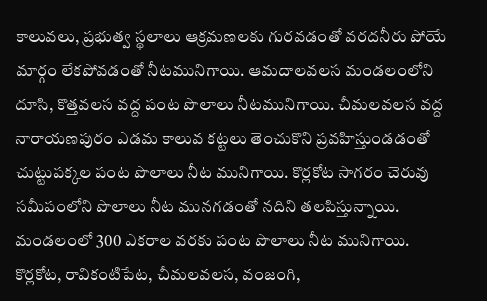కాలువలు, ప్రభుత్వ స్థలాలు ఆక్రమణలకు గురవడంతో వరదనీరు పోయే మార్గం లేకపోవడంతో నీటమునిగాయి. ఆమదాలవలస మండలంలోని దూసి, కొత్తవలస వద్ద పంట పొలాలు నీటమునిగాయి. చీమలవలస వద్ద నారాయణపురం ఎడమ కాలువ కట్టలు తెంచుకొని ప్రవహిస్తుండడంతో చుట్టుపక్కల పంట పొలాలు నీట మునిగాయి. కొర్లకోట సాగరం చెరువు సమీపంలోని పొలాలు నీట మునగడంతో నదిని తలపిస్తున్నాయి. మండలంలో 300 ఎకరాల వరకు పంట పొలాలు నీట మునిగాయి. కొర్లకోట, రావికంటిపేట, చీమలవలస, వంజంగి,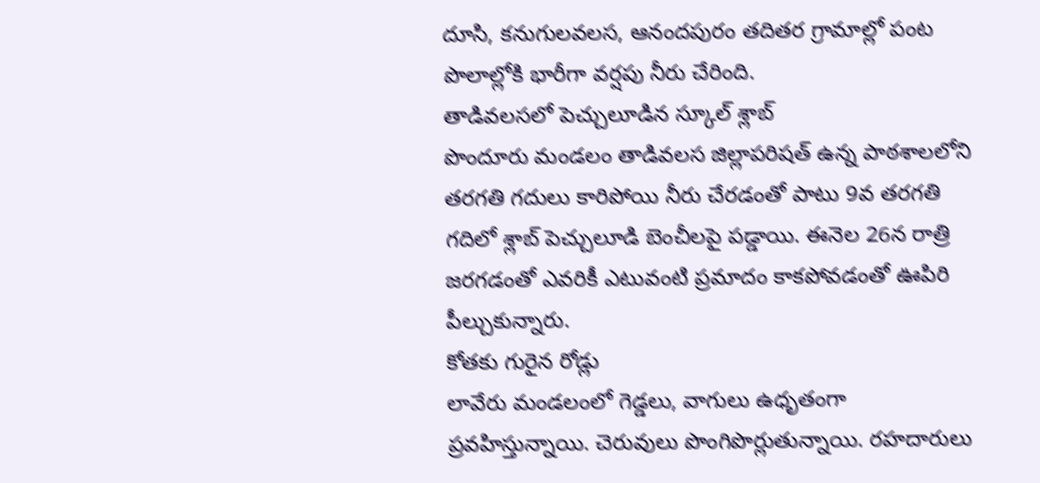దూసి, కనుగులవలస, ఆనందపురం తదితర గ్రామాల్లో పంట పొలాల్లోకి భారీగా వర్షపు నీరు చేరింది.
తాడివలసలో పెచ్చులూడిన స్కూల్‌ శ్లాబ్‌
పొందూరు మండలం తాడివలస జిల్లాపరిషత్‌ ఉన్న పాఠశాలలోని తరగతి గదులు కారిపోయి నీరు చేరడంతో పాటు 9వ తరగతి గదిలో శ్లాబ్‌ పెచ్చులూడి బెంచీలపై పడ్డాయి. ఈనెల 26న రాత్రి జరగడంతో ఎవరికీ ఎటువంటి ప్రమాదం కాకపోవడంతో ఊపిరి పీల్చుకున్నారు.
కోతకు గురైన రోడ్లు
లావేరు మండలంలో గెడ్డలు, వాగులు ఉధృతంగా ప్రవహిస్తున్నాయి. చెరువులు పొంగిపొర్లుతున్నాయి. రహదారులు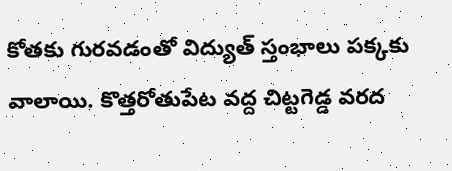కోతకు గురవడంతో విద్యుత్‌ స్తంభాలు పక్కకు వాలాయి. కొత్తరోతుపేట వద్ద చిట్టగెడ్డ వరద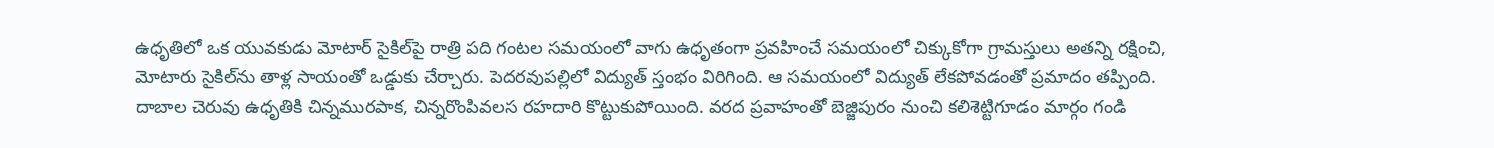ఉధృతిలో ఒక యువకుడు మోటార్‌ సైకిల్‌పై రాత్రి పది గంటల సమయంలో వాగు ఉధృతంగా ప్రవహించే సమయంలో చిక్కుకోగా గ్రామస్తులు అతన్ని రక్షించి, మోటారు సైకిల్‌ను తాళ్ల సాయంతో ఒడ్డుకు చేర్చారు. పెదరవుపల్లిలో విద్యుత్‌ స్తంభం విరిగింది. ఆ సమయంలో విద్యుత్‌ లేకపోవడంతో ప్రమాదం తప్పింది. దాబాల చెరువు ఉధృతికి చిన్నమురపాక, చిన్నరొంపివలస రహదారి కొట్టుకుపోయింది. వరద ప్రవాహంతో బెజ్జిపురం నుంచి కలిశెట్టిగూడం మార్గం గండి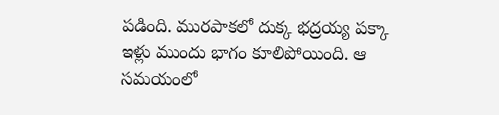పడింది. మురపాకలో దుక్క భద్రయ్య పక్కా ఇళ్లు ముందు భాగం కూలిపోయింది. ఆ సమయంలో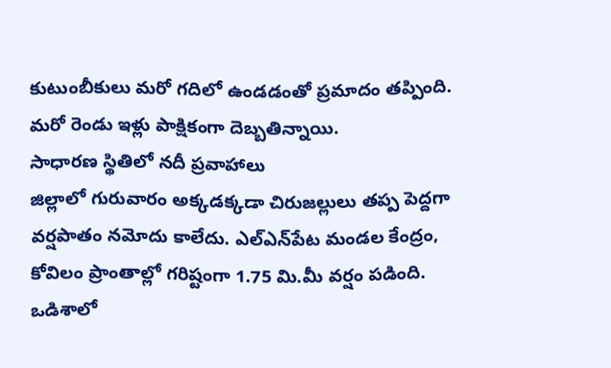కుటుంబీకులు మరో గదిలో ఉండడంతో ప్రమాదం తప్పింది. మరో రెండు ఇళ్లు పాక్షికంగా దెబ్బతిన్నాయి.
సాధారణ స్థితిలో నదీ ప్రవాహాలు
జిల్లాలో గురువారం అక్కడక్కడా చిరుజల్లులు తప్ప పెద్దగా వర్షపాతం నమోదు కాలేదు. ఎల్‌ఎన్‌పేట మండల కేంద్రం, కోవిలం ప్రాంతాల్లో గరిష్టంగా 1.75 మి.మీ వర్షం పడింది. ఒడిశాలో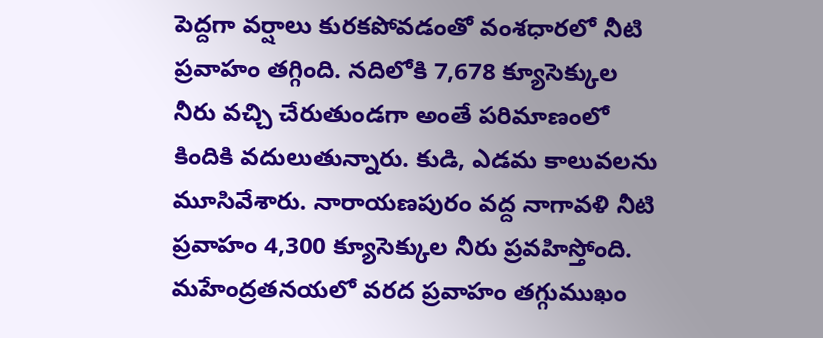పెద్దగా వర్షాలు కురకపోవడంతో వంశధారలో నీటి ప్రవాహం తగ్గింది. నదిలోకి 7,678 క్యూసెక్కుల నీరు వచ్చి చేరుతుండగా అంతే పరిమాణంలో కిందికి వదులుతున్నారు. కుడి, ఎడమ కాలువలను మూసివేశారు. నారాయణపురం వద్ద నాగావళి నీటి ప్రవాహం 4,300 క్యూసెక్కుల నీరు ప్రవహిస్తోంది. మహేంద్రతనయలో వరద ప్రవాహం తగ్గుముఖం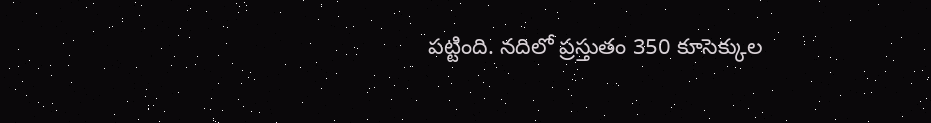పట్టింది. నదిలో ప్రస్తుతం 350 కూసెక్కుల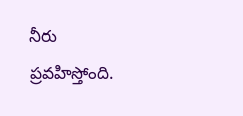నీరు ప్రవహిస్తోంది.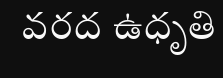వరద ఉధృతి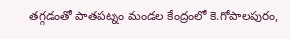తగ్గడంతో పాతపట్నం మండల కేంద్రంలో కె.గోపాలపురం,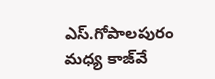ఎస్‌.గోపాలపురం మధ్య కాజ్‌వే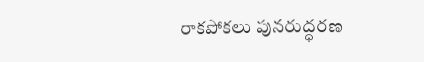రాకపోకలు పునరుద్ధరణ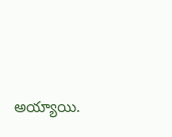అయ్యాయి.